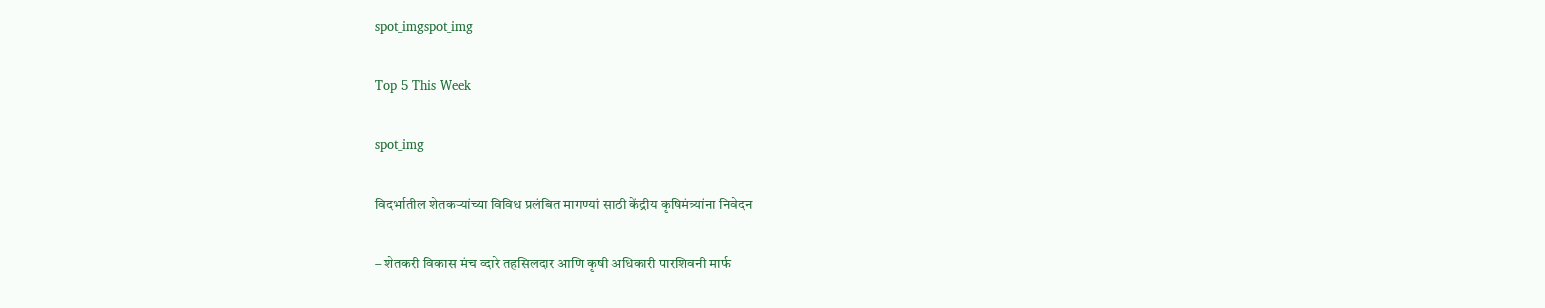spot_imgspot_img

Top 5 This Week

spot_img

विदर्भातील शेतकऱ्यांच्या विविध प्रलंबित मागण्यां साठी केंद्रीय कृषिमंत्र्यांना निवेदन

– शेतकरी विकास मंच व्दारे तहसिलदार आणि कृषी अधिकारी पारशिवनी मार्फ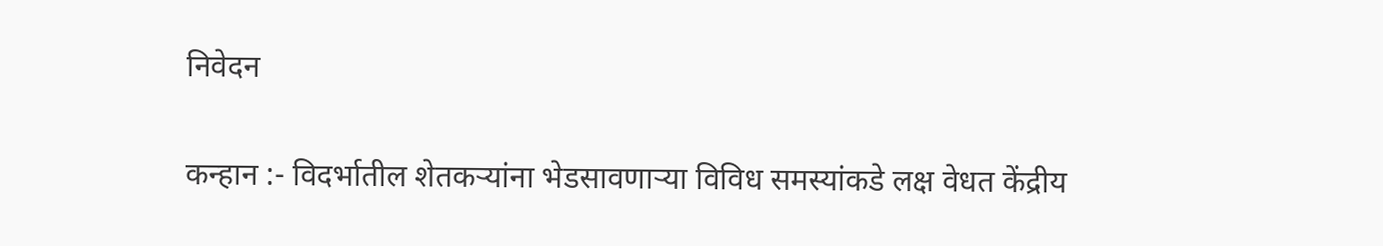निवेदन

कन्हान :- विदर्भातील शेतकऱ्यांना भेडसावणाऱ्या विविध समस्यांकडे लक्ष वेधत केंद्रीय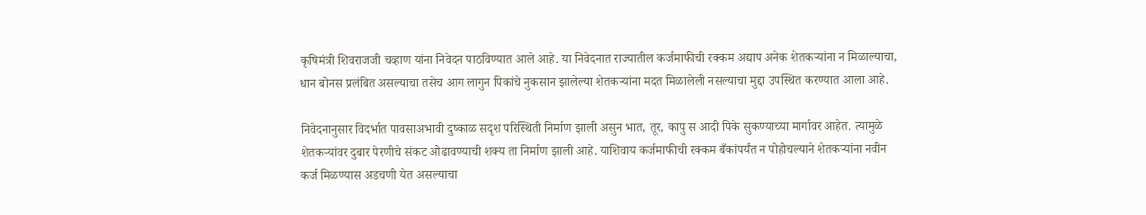कृषिमंत्री शिवराजजी चव्हाण यांना निवेदन पाठविण्यात आले आहे. या निवेदनात राज्यातील कर्जमाफीची रक्कम अद्याप अनेक शेतकऱ्यांना न मिळाल्याचा, धान बोनस प्रलंबित असल्याचा तसेच आग लागुन पिकांचे नुकसान झालेल्या शेतकऱ्यांना मदत मिळालेली नसल्याचा मुद्दा उपस्थित करण्यात आला आहे.

निवेदनानुसार विदर्भात पावसाअभावी दुष्काळ सदृश परिस्थिती निर्माण झाली असुन भात, तूर, कापु स आदी पिके सुकण्याच्या मार्गावर आहेत. त्यामुळे शेतकऱ्यांवर दुबार पेरणीचे संकट ओढावण्याची शक्य ता निर्माण झाली आहे. याशिवाय कर्जमाफीची रक्कम बँकांपर्यंत न पोहोचल्याने शेतकऱ्यांना नवीन कर्ज मिळण्यास अडचणी येत असल्याचा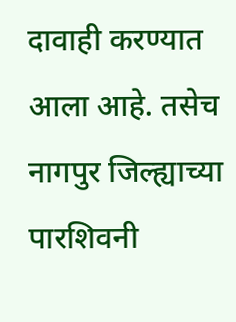दावाही करण्यात आला आहे. तसेच नागपुर जिल्ह्याच्या पारशिवनी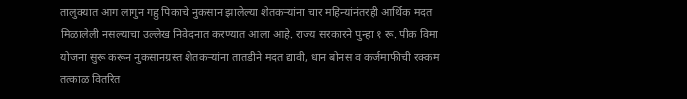तालुक्यात आग लागुन गहु पिकाचे नुकसान झालेल्या शेतकऱ्यांना चार महिन्यांनंतरही आर्थिक मदत मिळालेली नसल्याचा उल्लेख निवेदनात करण्यात आला आहे. राज्य सरकारने पुन्हा १ रू. पीक विमा योजना सुरू करून नुकसानग्रस्त शेतकऱ्यांना तातडीने मदत द्यावी, धान बोनस व कर्जमाफीची रक्कम तत्काळ वितरित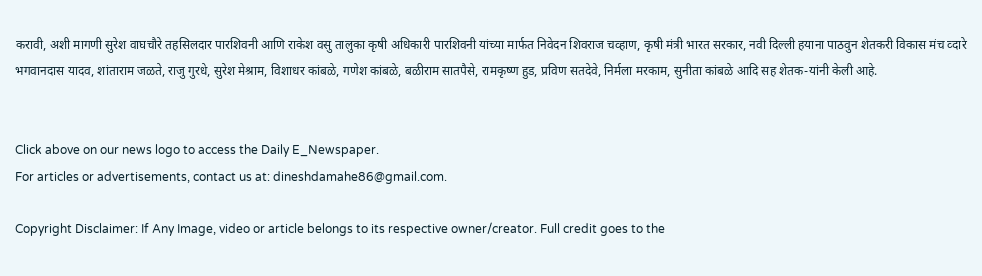करावी, अशी मागणी सुरेश वाघचौरे तहसिलदार पारशिवनी आणि राकेश वसु तालुका कृषी अधिकारी पारशिवनी यांच्या मार्फत निवेदन शिवराज चव्हाण, कृषी मंत्री भारत सरकार, नवी दिल्ली हयाना पाठवुन शेतकरी विकास मंच व्दारे भगवानदास यादव, शांताराम जळते, राजु गुरधे, सुरेश मेश्राम, विशाधर कांबळे, गणेश कांबळे, बळीराम सातपैसे, रामकृष्ण हुड, प्रविण सतदेवे, निर्मला मरकाम, सुनीता कांबळे आदि सह शेतक-यांनी केली आहे.


Click above on our news logo to access the Daily E_Newspaper.
For articles or advertisements, contact us at: dineshdamahe86@gmail.com.

Copyright Disclaimer: If Any Image, video or article belongs to its respective owner/creator. Full credit goes to the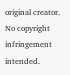original creator. No copyright infringement intended.